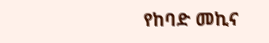የከባድ መኪና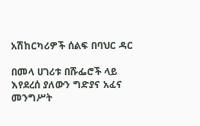አሽከርካሪዎች ሰልፍ በባህር ዳር

በመላ ሀገሪቱ በሹፌሮች ላይ እየደረሰ ያለውን ግድያና አፈና መንግሥት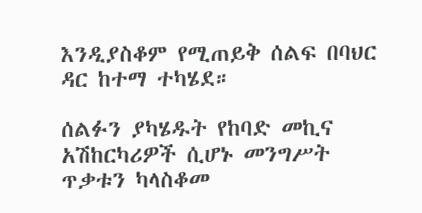እንዲያስቆም የሚጠይቅ ሰልፍ በባህር ዳር ከተማ ተካሄደ።

ሰልፉን ያካሄዱት የከባድ መኪና አሽከርካሪዎች ሲሆኑ መንግሥት ጥቃቱን ካላስቆመ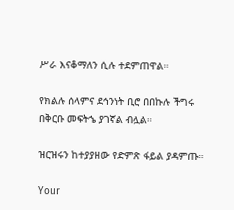ሥራ እናቆማለን ሲሉ ተደምጠዋል።

የክልሉ ሰላምና ደኅንነት ቢሮ በበኩሉ ችግሩ በቅርቡ መፍትኄ ያገኛል ብሏል።

ዝርዝሩን ከተያያዘው የድምጽ ፋይል ያዳምጡ።

Your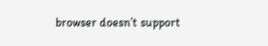browser doesn’t support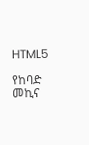HTML5

የከባድ መኪና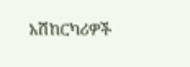አሽከርካሪዎች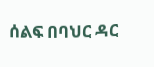ሰልፍ በባህር ዳር